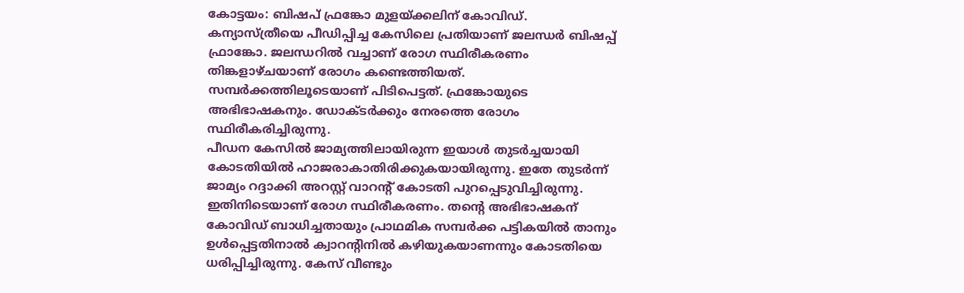കോട്ടയം: ബിഷപ് ഫ്രങ്കോ മുളയ്ക്കലിന് കോവിഡ്. കന്യാസ്ത്രീയെ പീഡിപ്പിച്ച കേസിലെ പ്രതിയാണ് ജലന്ധർ ബിഷപ്പ് ഫ്രാങ്കോ. ജലന്ധറിൽ വച്ചാണ് രോഗ സ്ഥിരീകരണം
തിങ്കളാഴ്ചയാണ് രോഗം കണ്ടെത്തിയത്. സമ്പർക്കത്തിലൂടെയാണ് പിടിപെട്ടത്. ഫ്രങ്കോയുടെ അഭിഭാഷകനും. ഡോക്ടർക്കും നേരത്തെ രോഗം സ്ഥിരീകരിച്ചിരുന്നു.
പീഡന കേസിൽ ജാമ്യത്തിലായിരുന്ന ഇയാൾ തുടർച്ചയായി കോടതിയിൽ ഹാജരാകാതിരിക്കുകയായിരുന്നു. ഇതേ തുടർന്ന് ജാമ്യം റദ്ദാക്കി അറസ്റ്റ് വാറന്റ് കോടതി പുറപ്പെടുവിച്ചിരുന്നു. ഇതിനിടെയാണ് രോഗ സ്ഥിരീകരണം. തന്റെ അഭിഭാഷകന് കോവിഡ് ബാധിച്ചതായും പ്രാഥമിക സമ്പർക്ക പട്ടികയിൽ താനും ഉൾപ്പെട്ടതിനാൽ ക്വാറന്റിനിൽ കഴിയുകയാണന്നും കോടതിയെ ധരിപ്പിച്ചിരുന്നു. കേസ് വീണ്ടും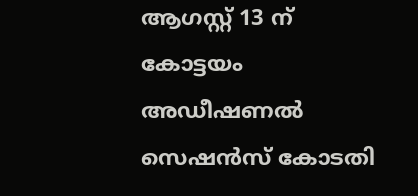ആഗസ്റ്റ് 13 ന് കോട്ടയം അഡീഷണൽ സെഷൻസ് കോടതി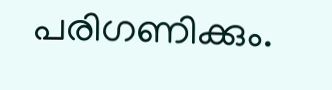പരിഗണിക്കും.